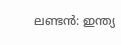ലണ്ടന്‍: ഇന്ത്യ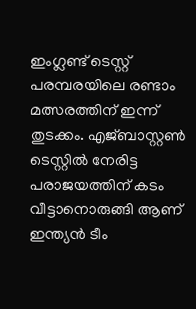ഇംഗ്ലണ്ട് ടെസ്റ്റ് പരമ്പരയിലെ രണ്ടാം മത്സരത്തിന് ഇന്ന് തുടക്കം. എജ്ബാസ്റ്റണ്‍ ടെസ്റ്റില്‍ നേരിട്ട പരാജയത്തിന് കടം വീട്ടാനൊരുങ്ങി ആണ് ഇന്ത്യന്‍ ടീം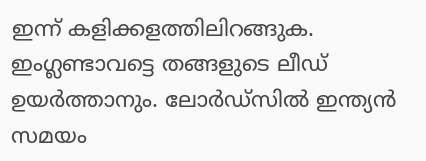ഇന്ന് കളിക്കളത്തിലിറങ്ങുക. ഇംഗ്ലണ്ടാവട്ടെ തങ്ങളുടെ ലീഡ് ഉയര്‍ത്താനും. ലോര്‍ഡ്‌സില്‍ ഇന്ത്യന്‍ സമയം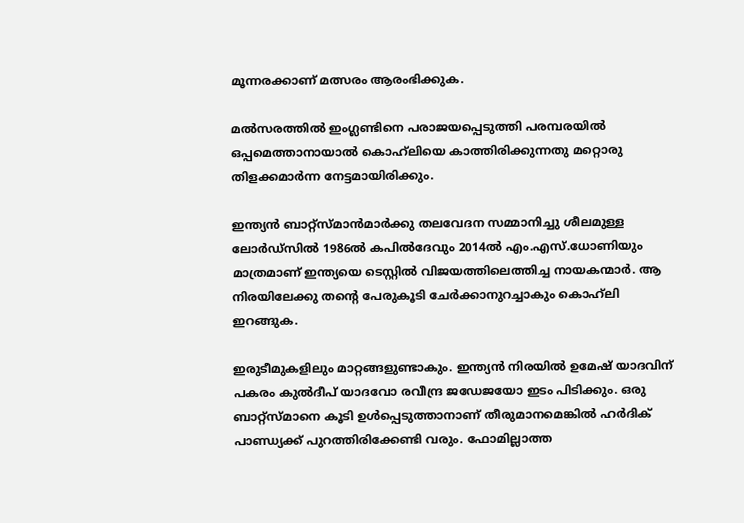മൂന്നരക്കാണ് മത്സരം ആരംഭിക്കുക.

മല്‍സരത്തില്‍ ഇംഗ്ലണ്ടിനെ പരാജയപ്പെടുത്തി പരമ്പരയില്‍ ഒപ്പമെത്താനായാല്‍ കൊഹ്‌ലിയെ കാത്തിരിക്കുന്നതു മറ്റൊരു തിളക്കമാര്‍ന്ന നേട്ടമായിരിക്കും.

ഇന്ത്യന്‍ ബാറ്റ്‌സ്മാന്‍മാര്‍ക്കു തലവേദന സമ്മാനിച്ചു ശീലമുള്ള ലോര്‍ഡ്‌സില്‍ 1986ല്‍ കപില്‍ദേവും 2014ല്‍ എം.എസ്.ധോണിയും മാത്രമാണ് ഇന്ത്യയെ ടെസ്റ്റില്‍ വിജയത്തിലെത്തിച്ച നായകന്മാര്‍. ആ നിരയിലേക്കു തന്റെ പേരുകൂടി ചേര്‍ക്കാനുറച്ചാകും കൊഹ്‌ലി ഇറങ്ങുക.

ഇരുടീമുകളിലും മാറ്റങ്ങളുണ്ടാകും. ഇന്ത്യന്‍ നിരയില്‍ ഉമേഷ് യാദവിന് പകരം കുല്‍ദീപ് യാദവോ രവീന്ദ്ര ജഡേജയോ ഇടം പിടിക്കും. ഒരു ബാറ്റ്‌സ്മാനെ കൂടി ഉള്‍പ്പെടുത്താനാണ് തീരുമാനമെങ്കില്‍ ഹര്‍ദിക് പാണ്ഡ്യക്ക് പുറത്തിരിക്കേണ്ടി വരും. ഫോമില്ലാത്ത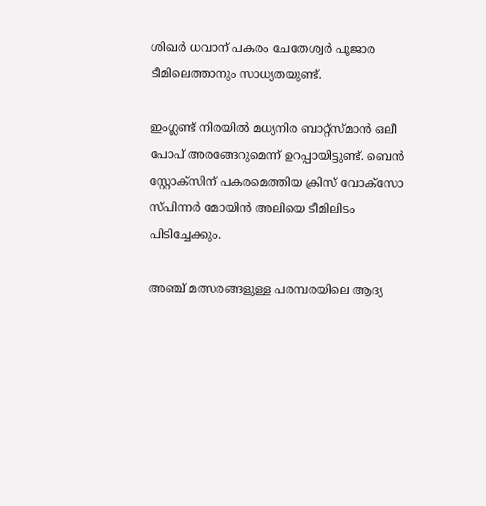ശിഖര്‍ ധവാന് പകരം ചേതേശ്വര്‍ പൂജാര ടീമിലെത്താനും സാധ്യതയുണ്ട്.

ഇംഗ്ലണ്ട് നിരയില്‍ മധ്യനിര ബാറ്റ്‌സ്മാന്‍ ഒലീ പോപ് അരങ്ങേറുമെന്ന് ഉറപ്പായിട്ടുണ്ട്. ബെന്‍ സ്റ്റോക്‌സിന് പകരമെത്തിയ ക്രിസ് വോക്‌സോ സ്പിന്നര്‍ മോയിന്‍ അലിയെ ടീമിലിടം പിടിച്ചേക്കും.

അഞ്ച് മത്സരങ്ങളുള്ള പരമ്പരയിലെ ആദ്യ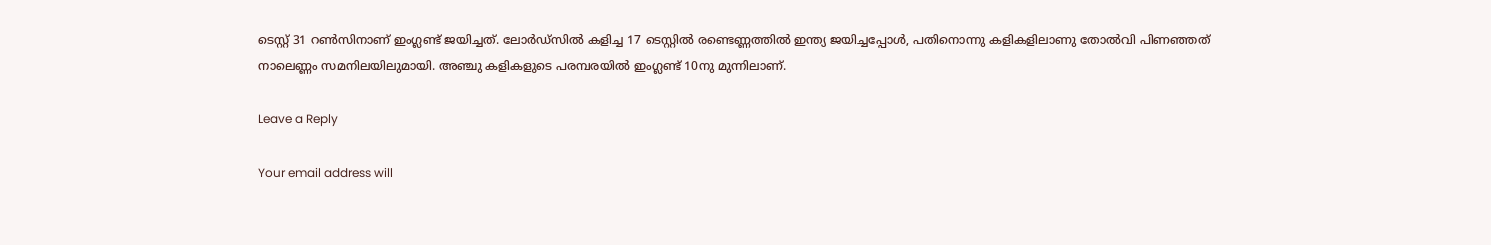ടെസ്റ്റ് 31 റണ്‍സിനാണ് ഇംഗ്ലണ്ട് ജയിച്ചത്. ലോര്‍ഡ്‌സില്‍ കളിച്ച 17 ടെസ്റ്റില്‍ രണ്ടെണ്ണത്തില്‍ ഇന്ത്യ ജയിച്ചപ്പോള്‍, പതിനൊന്നു കളികളിലാണു തോല്‍വി പിണഞ്ഞത് നാലെണ്ണം സമനിലയിലുമായി. അഞ്ചു കളികളുടെ പരമ്പരയില്‍ ഇംഗ്ലണ്ട് 10നു മുന്നിലാണ്.

Leave a Reply

Your email address will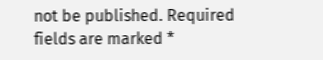not be published. Required fields are marked *